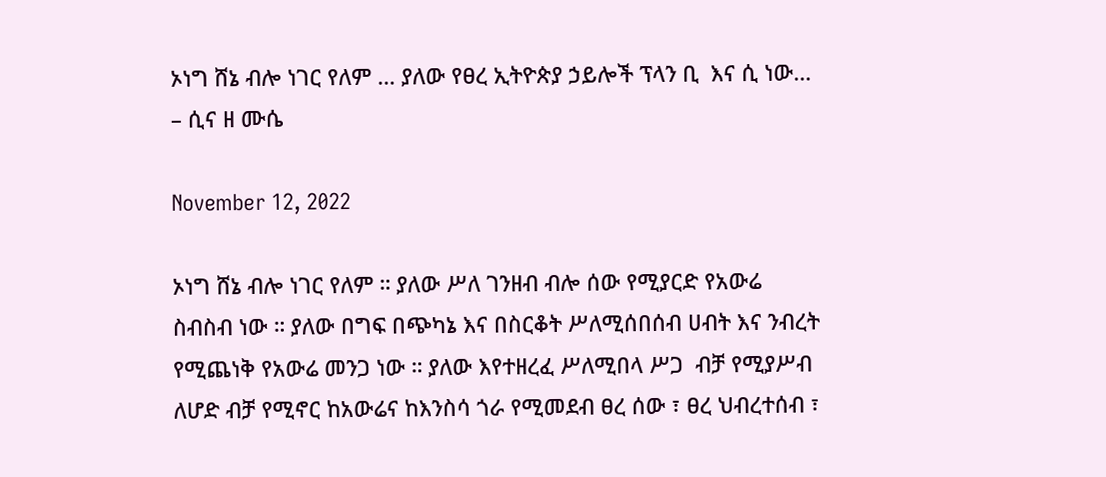ኦነግ ሸኔ ብሎ ነገር የለም … ያለው የፀረ ኢትዮጵያ ኃይሎች ፕላን ቢ  እና ሲ ነው… – ሲና ዘ ሙሴ

November 12, 2022

ኦነግ ሸኔ ብሎ ነገር የለም ። ያለው ሥለ ገንዘብ ብሎ ሰው የሚያርድ የአውሬ ስብስብ ነው ። ያለው በግፍ በጭካኔ እና በስርቆት ሥለሚሰበሰብ ሀብት እና ንብረት የሚጨነቅ የአውሬ መንጋ ነው ። ያለው እየተዘረፈ ሥለሚበላ ሥጋ  ብቻ የሚያሥብ ለሆድ ብቻ የሚኖር ከአውሬና ከእንስሳ ጎራ የሚመደብ ፀረ ሰው ፣ ፀረ ህብረተሰብ ፣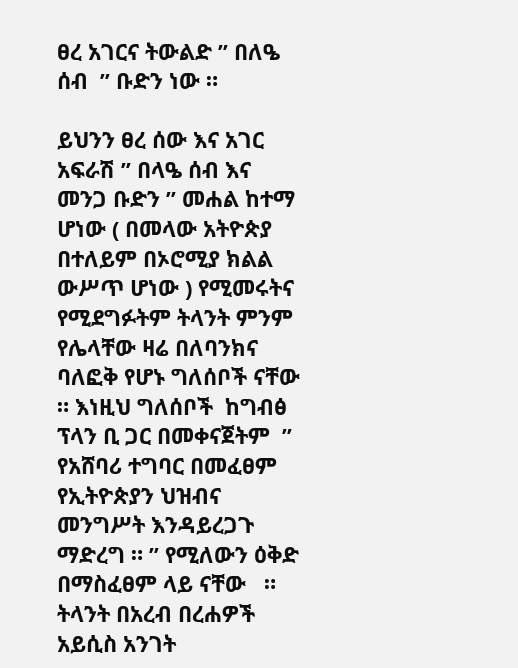ፀረ አገርና ትውልድ ” በለዔ ሰብ  ” ቡድን ነው ።

ይህንን ፀረ ሰው እና አገር አፍራሽ ” በላዔ ሰብ እና መንጋ ቡድን ” መሐል ከተማ ሆነው ( በመላው አትዮጵያ በተለይም በኦሮሚያ ክልል ውሥጥ ሆነው ) የሚመሩትና የሚደግፉትም ትላንት ምንም የሌላቸው ዛሬ በለባንክና ባለፎቅ የሆኑ ግለሰቦች ናቸው ። እነዚህ ግለሰቦች  ከግብፅ ፕላን ቢ ጋር በመቀናጀትም  ” የአሸባሪ ተግባር በመፈፀም የኢትዮጵያን ህዝብና መንግሥት እንዳይረጋጉ ማድረግ ። ” የሚለውን ዕቅድ በማስፈፀም ላይ ናቸው   ። ትላንት በአረብ በረሐዎች አይሲስ አንገት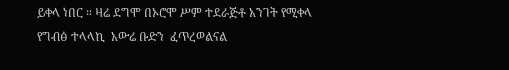ይቀላ ነበር ። ዛሬ ደግሞ በኦሮሞ ሥም ተደራጅቶ አንገት የሚቀላ የግብፅ ተላላኪ  አውሬ ቡድን  ፈጥረወልናል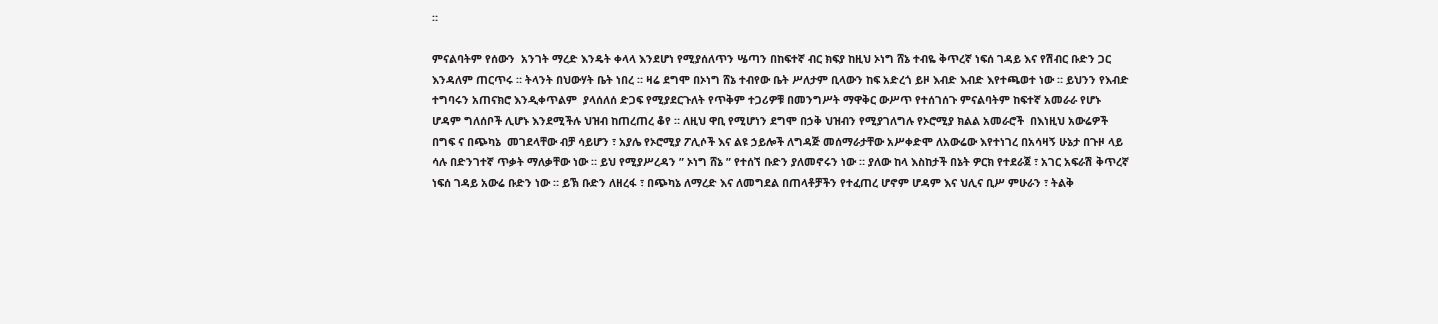።

ምናልባትም የሰውን  አንገት ማረድ እንዴት ቀላላ እንደሆነ የሚያሰለጥን ሤጣን በከፍተኛ ብር ክፍያ ከዚህ ኦነግ ሸኔ ተብዬ ቅጥረኛ ነፍሰ ገዳይ እና የሽብር ቡድን ጋር እንዳለም ጠርጥሩ ። ትላንት በህውሃት ቤት ነበረ ። ዛሬ ደግሞ በኦነግ ሸኔ ተብየው ቤት ሥለታም ቢላውን ከፍ አድረጎ ይዞ እብድ እብድ እየተጫወተ ነው ። ይህንን የእብድ ተግባሩን አጠናክሮ እንዲቀጥልም  ያላሰለሰ ድጋፍ የሚያደርጉለት የጥቅም ተጋሪዎቹ በመንግሥት ማዋቅር ውሥጥ የተሰገሰጉ ምናልባትም ከፍተኛ አመራራ የሆኑ ሆዳም ግለሰቦች ሊሆኑ እንደሚችሉ ህዝብ ከጠረጠረ ቆየ ። ለዚህ ዋቢ የሚሆነን ደግሞ በኃቅ ህዝብን የሚያገለግሉ የኦሮሚያ ክልል አመራሮች  በእነዚህ አውሬዎች በግፍ ና በጭካኔ  መገደላቸው ብቻ ሳይሆን ፣ አያሌ የኦሮሚያ ፖሊሶች እና ልዩ ኃይሎች ለግዳጅ መሰማራታቸው አሥቀድሞ ለአውሬው እየተነገረ በአሳዛኝ ሁኔታ በጉዞ ላይ ሳሉ በድንገተኛ ጥቃት ማለቃቸው ነው ። ይህ የሚያሥረዳን ” ኦነግ ሸኔ ” የተሰኘ ቡድን ያለመኖሩን ነው ። ያለው ከላ እስከታች በኔት ዎርክ የተደራጀ ፣ አገር አፍራሽ ቅጥረኛ ነፍሰ ገዳይ አውሬ ቡድን ነው ። ይኽ ቡድን ለዘረፋ ፣ በጭካኔ ለማረድ እና ለመግደል በጠላቶቻችን የተፈጠረ ሆኖም ሆዳም እና ህሊና ቢሥ ምሁራን ፣ ትልቅ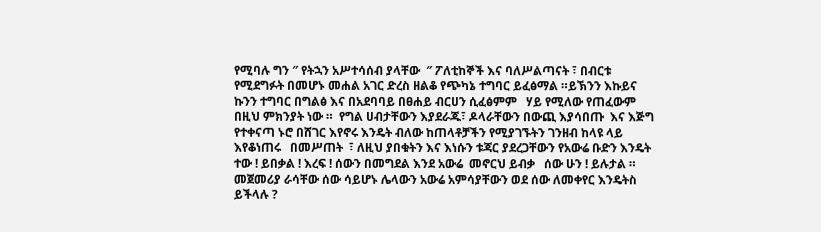የሚባሉ ግን ″ የትኋን አሥተሳሰብ ያላቸው  ″ ፖለቲከኞች እና ባለሥልጣናት ፣ በብርቱ የሚደግፉት በመሆኑ መሐል አገር ድረስ ዘልቆ የጭካኔ ተግባር ይፈፅማል ።ይኽንን እኩይና ኩንን ተግባር በግልፅ እና በአደባባይ በፀሐይ ብርሀን ሲፈፅምም   ሃይ የሚለው የጠፈውም በዚህ ምክንያት ነው ።  የግል ሀብታቸውን እያደራጁ፣ ዶላራቸውን በውጪ እያሳበጡ  እና እጅግ የተቀናጣ ኑሮ በሸገር እየኖሩ እንዴት ብለው ከጠላቶቻችን የሚያገኙትን ገንዘብ ከላዩ ላይ እየቆነጠሩ   በመሥጠት  ፣ ለዚህ ያበቁትን እና እነሱን ቱጃር ያደረጋቸውን የአውሬ ቡድን እንዴት ተው ! ይበቃል ! እረፍ ! ሰውን በመግደል እንደ አውሬ  መኖርህ ይብቃ   ሰው ሁን ! ይሉታል ። መጀመሪያ ራሳቸው ሰው ሳይሆኑ ሌላውን አውሬ አምሳያቸውን ወደ ሰው ለመቀየር እንዴትስ ይችላሉ ?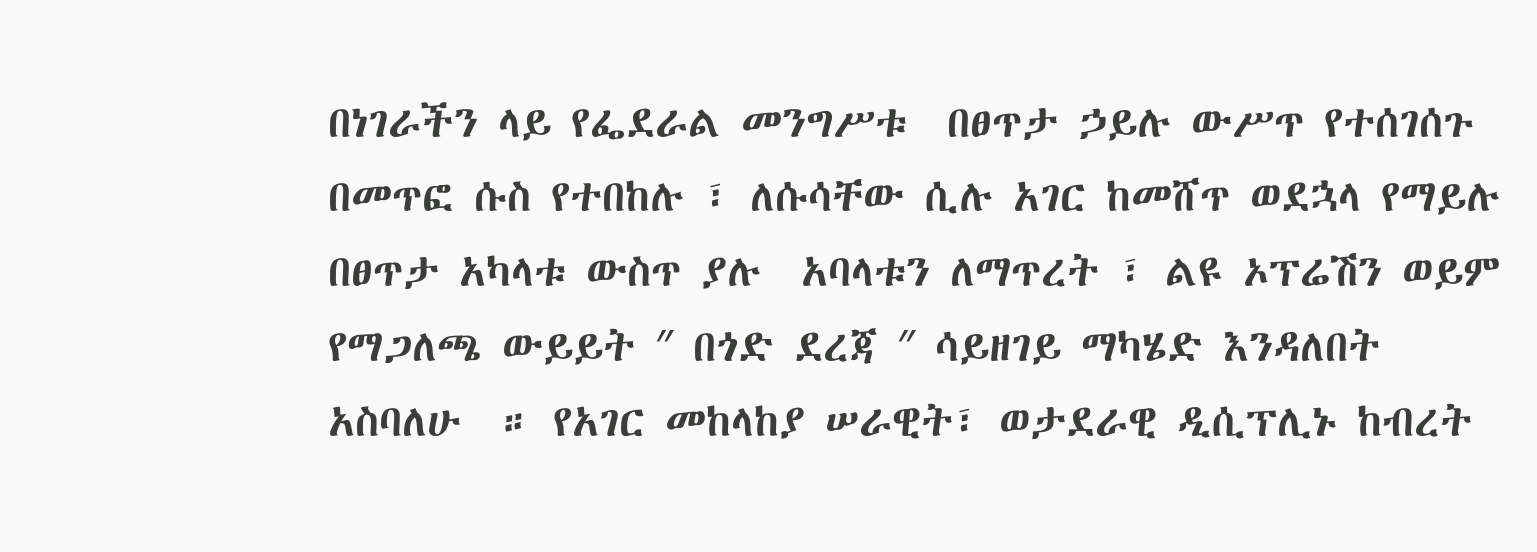በነገራችን ላይ የፌደራል መንግሥቱ  በፀጥታ ኃይሉ ውሥጥ የተሰገሰጉ በመጥፎ ሱስ የተበከሉ ፣ ለሱሳቸው ሲሉ አገር ከመሸጥ ወደኋላ የማይሉ  በፀጥታ አካላቱ ውስጥ ያሉ  አባላቱን ለማጥረት ፣ ልዩ ኦፕሬሽን ወይም የማጋለጫ ውይይት ″ በጎድ ደረጃ ″ ሳይዘገይ ማካሄድ እንዳለበት አስባለሁ  ። የአገር መከላከያ ሠራዊት፣ ወታደራዊ ዲሲፕሊኑ ከብረት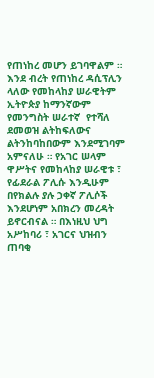የጠነከረ መሆን ይገባዋልም ። እንደ ብረት የጠነከረ ዳሲፕሊን ላለው የመከላከያ ሠራዊትም ኢትዮጵያ ከማንኛውም የመንግስት ሠራተኛ  የተሻለ ደመወዝ ልትከፍለውና  ልትንከባከበውም እንደሚገባም አምናለሁ ። የአገር ሠላም ዋሥትና የመከላከያ ሠራዊቱ ፣ የፊደራል ፖሊሱ እንዲሁም በየክልሉ ያሉ ኃቀኛ ፖሊሶች እንደሆነም አበክረን መረዳት ይኖርብናል ። በእነዚህ ህግ አሥከባሪ ፣ አገርና ህዝብን ጠባቂ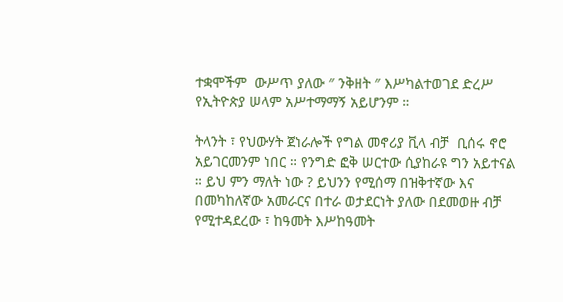ተቋሞችም  ውሥጥ ያለው ″ ንቅዘት ″ እሥካልተወገደ ድረሥ የኢትዮጵያ ሠላም አሥተማማኝ አይሆንም ።

ትላንት ፣ የህውሃት ጀነራሎች የግል መኖሪያ ቪላ ብቻ  ቢሰሩ ኖሮ አይገርመንም ነበር ። የንግድ ፎቅ ሠርተው ሲያከራዩ ግን አይተናል ። ይህ ምን ማለት ነው ? ይህንን የሚሰማ በዝቅተኛው እና በመካከለኛው አመራርና በተራ ወታደርነት ያለው በደመወዙ ብቻ የሚተዳደረው ፣ ከዓመት እሥከዓመት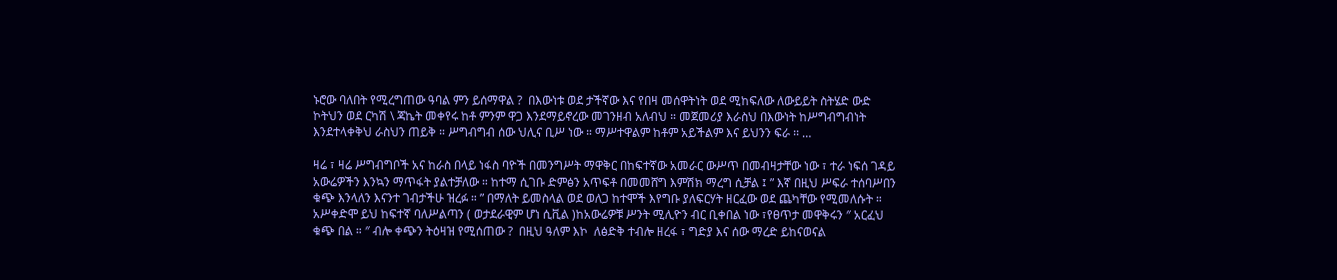ኑሮው ባለበት የሚረግጠው ዓባል ምን ይሰማዋል ?  በእውነቱ ወደ ታችኛው እና የበዛ መሰዋትነት ወደ ሚከፍለው ለውይይት ስትሄድ ውድ ኮትህን ወደ ርካሽ \ ጃኬት መቀየሩ ከቶ ምንም ዋጋ እንደማይኖረው መገንዘብ አለብህ ። መጀመሪያ እራስህ በእውነት ከሥግብግብነት እንደተላቀቅህ ራስህን ጠይቅ ። ሥግብግብ ሰው ህሊና ቢሥ ነው ። ማሥተዋልም ከቶም አይችልም እና ይህንን ፍራ ፡፡ …

ዛሬ ፣ ዛሬ ሥግብግቦች አና ከራስ በላይ ነፋስ ባዮች በመንግሥት ማዋቅር በከፍተኛው አመራር ውሥጥ በመብዛታቸው ነው ፣ ተራ ነፍሰ ገዳይ አውሬዎችን እንኳን ማጥፋት ያልተቻለው ። ከተማ ሲገቡ ድምፅን አጥፍቶ በመመሸግ እምሽክ ማረግ ሲቻል ፤ ” እኛ በዚህ ሥፍራ ተሰባሥበን ቁጭ እንላለን እናንተ ገብታችሁ ዝረፉ ። ” በማለት ይመስላል ወደ ወለጋ ከተሞች እየግቡ ያለፍርሃት ዘርፈው ወደ ጨካቸው የሚመለሱት ። አሥቀድሞ ይህ ከፍተኛ ባለሥልጣን ( ወታደራዊም ሆነ ሲቪል )ከአውሬዎቹ ሥንት ሚሊዮን ብር ቢቀበል ነው ፣የፀጥታ መዋቅሩን ″ አርፈህ ቁጭ በል ። ″ ብሎ ቀጭን ትዕዛዝ የሚሰጠው ?  በዚህ ዓለም እኮ  ለፅድቅ ተብሎ ዘረፋ ፣ ግድያ እና ሰው ማረድ ይከናወናል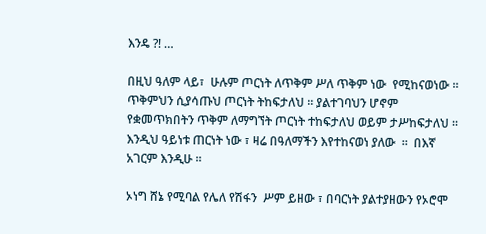እንዴ ?! …

በዚህ ዓለም ላይ፣  ሁሉም ጦርነት ለጥቅም ሥለ ጥቅም ነው  የሚከናወነው ። ጥቅምህን ሲያሳጡህ ጦርነት ትከፍታለህ ። ያልተገባህን ሆኖም የቋመጥክበትን ጥቅም ለማግኘት ጦርነት ተከፍታለህ ወይም ታሥከፍታለህ ። እንዲህ ዓይነቱ ጠርነት ነው ፣ ዛሬ በዓለማችን እየተከናወነ ያለው  ።  በእኛ አገርም እንዲሁ ።

ኦነግ ሸኔ የሚባል የሌለ የሽፋን  ሥም ይዘው ፣ በባርነት ያልተያዘውን የኦሮሞ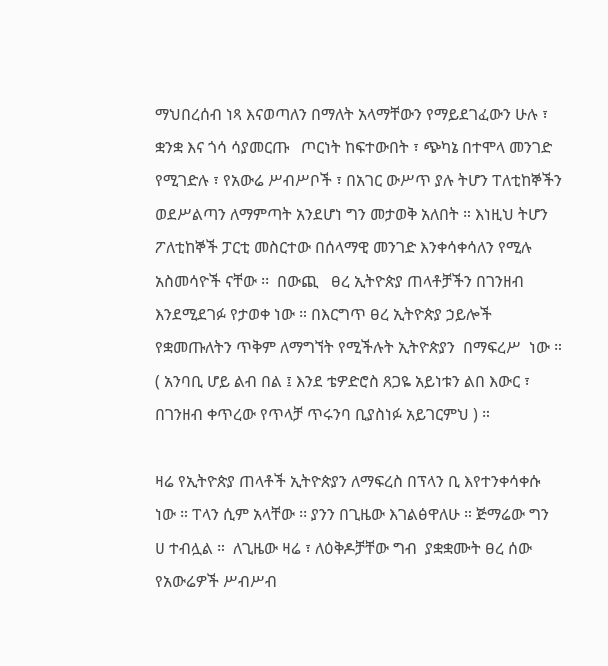ማህበረሰብ ነጻ እናወጣለን በማለት አላማቸውን የማይደገፈውን ሁሉ ፣ ቋንቋ እና ጎሳ ሳያመርጡ   ጦርነት ከፍተውበት ፣ ጭካኔ በተሞላ መንገድ የሚገድሉ ፣ የአውሬ ሥብሥቦች ፣ በአገር ውሥጥ ያሉ ትሆን ፐለቲከኞችን ወደሥልጣን ለማምጣት አንደሆነ ግን መታወቅ አለበት ። እነዚህ ትሆን ፖለቲከኞች ፓርቲ መስርተው በሰላማዊ መንገድ እንቀሳቀሳለን የሚሉ አስመሳዮች ናቸው ፡፡  በውጪ   ፀረ ኢትዮጵያ ጠላቶቻችን በገንዘብ እንደሚደገፉ የታወቀ ነው ። በእርግጥ ፀረ ኢትዮጵያ ኃይሎች የቋመጡለትን ጥቅም ለማግኘት የሚችሉት ኢትዮጵያን  በማፍረሥ  ነው ። ( አንባቢ ሆይ ልብ በል ፤ እንደ ቴዎድሮስ ጸጋዬ አይነቱን ልበ እውር ፣ በገንዘብ ቀጥረው የጥላቻ ጥሩንባ ቢያስነፉ አይገርምህ ) ።

ዛሬ የኢትዮጵያ ጠላቶች ኢትዮጵያን ለማፍረስ በፕላን ቢ እየተንቀሳቀሱ ነው ። ፐላን ሲም አላቸው ፡፡ ያንን በጊዜው እገልፅዋለሁ ። ጅማሬው ግን  ሀ ተብሏል ።  ለጊዜው ዛሬ ፣ ለዕቅዶቻቸው ግብ  ያቋቋሙት ፀረ ሰው የአውሬዎች ሥብሥብ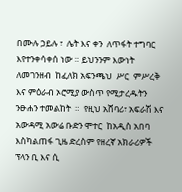በሙሉ ኃይሉ ፣  ሌት እና ቀን  ለጥፋት ተግባር እየተንቀሳቀሰ ነው ። ይህንንም እውነት ለመገንዘብ  ከፈለክ አፍንጫህ  ሥር  ምሥረቅ እና ምዕራብ ኦሮሚያ ውስጥ የሚታረዱትን ንፁሐን ተመልከት  ።  የዚህ አሸባሪ፣ አፍራሽ እና አውዳሚ አውሬ ቡድን ሞተር  ከአዲስ አበባ እስካልጠፋ ጊዜ ድረስም የዘረኛ አክራሪዎች ፕላን ቢ እና ሲ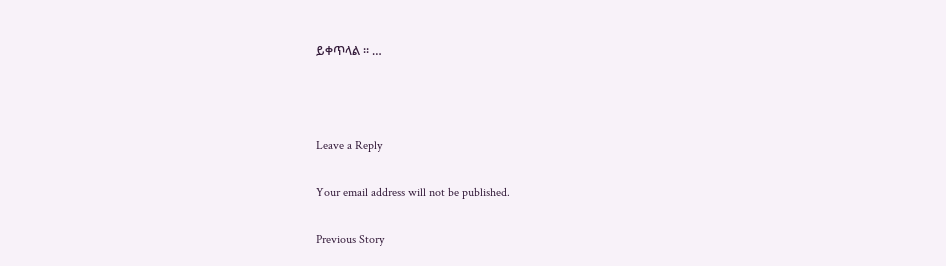ይቀጥላል ። …



Leave a Reply

Your email address will not be published.

Previous Story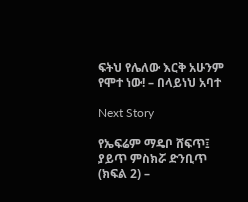ፍትህ የሌለው እርቅ አሁንም የሞተ ነው! – በላይነህ አባተ

Next Story

የኤፍሬም ማዴቦ ሸፍጥ፤ ያይጥ ምስክሯ ድንቢጥ (ክፍል 2) –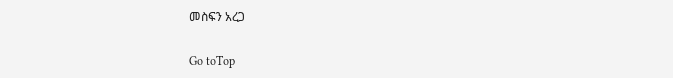መስፍን አረጋ

Go toTop